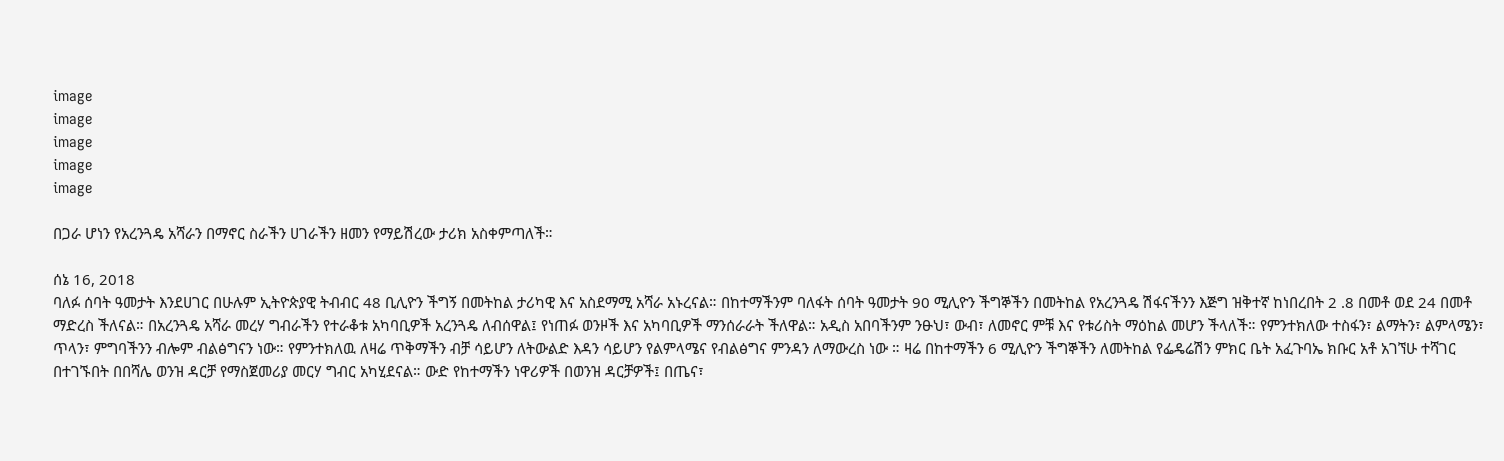image
image
image
image
image

በጋራ ሆነን የአረንጓዴ አሻራን በማኖር ስራችን ሀገራችን ዘመን የማይሽረው ታሪክ አስቀምጣለች።

ሰኔ 16, 2018
ባለፉ ሰባት ዓመታት እንደሀገር በሁሉም ኢትዮጵያዊ ትብብር 48 ቢሊዮን ችግኝ በመትከል ታሪካዊ እና አስደማሚ አሻራ አኑረናል። በከተማችንም ባለፋት ሰባት ዓመታት 90 ሚሊዮን ችግኞችን በመትከል የአረንጓዴ ሽፋናችንን እጅግ ዝቅተኛ ከነበረበት 2 .8 በመቶ ወደ 24 በመቶ ማድረስ ችለናል። በአረንጓዴ አሻራ መረሃ ግብራችን የተራቆቱ አካባቢዎች አረንጓዴ ለብሰዋል፤ የነጠፉ ወንዞች እና አካባቢዎች ማንሰራራት ችለዋል። አዲስ አበባችንም ንፁህ፣ ውብ፣ ለመኖር ምቹ እና የቱሪስት ማዕከል መሆን ችላለች። የምንተክለው ተስፋን፣ ልማትን፣ ልምላሜን፣ ጥላን፣ ምግባችንን ብሎም ብልፅግናን ነው። የምንተክለዉ ለዛሬ ጥቅማችን ብቻ ሳይሆን ለትውልድ እዳን ሳይሆን የልምላሜና የብልፅግና ምንዳን ለማውረስ ነው ። ዛሬ በከተማችን 6 ሚሊዮን ችግኞችን ለመትከል የፌዴሬሽን ምክር ቤት አፈጉባኤ ክቡር አቶ አገኘሁ ተሻገር በተገኙበት በበሻሌ ወንዝ ዳርቻ የማስጀመሪያ መርሃ ግብር አካሂደናል። ውድ የከተማችን ነዋሪዎች በወንዝ ዳርቻዎች፤ በጤና፣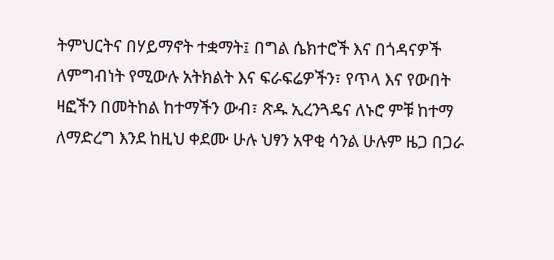ትምህርትና በሃይማኖት ተቋማት፤ በግል ሴክተሮች እና በጎዳናዎች ለምግብነት የሚውሉ አትክልት እና ፍራፍሬዎችን፣ የጥላ እና የውበት ዛፎችን በመትከል ከተማችን ውብ፣ ጽዱ ኢረንጓዴና ለኑሮ ምቹ ከተማ ለማድረግ እንደ ከዚህ ቀደሙ ሁሉ ህፃን አዋቂ ሳንል ሁሉም ዜጋ በጋራ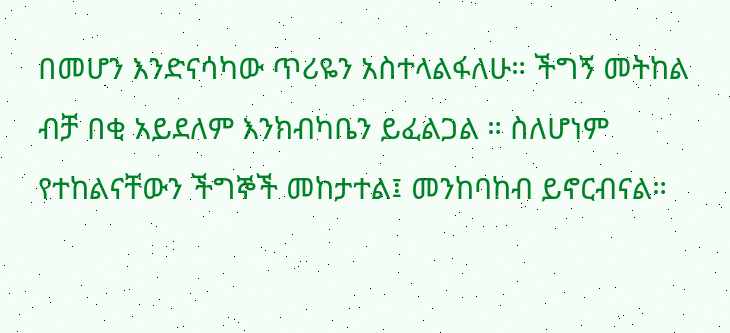በመሆን እንድናሳካው ጥሪዬን አስተላልፋለሁ። ችግኝ መትከል ብቻ በቂ አይደለም እንክብካቤን ይፈልጋል ። ስለሆነም የተከልናቸውን ችግኞች መከታተል፤ መንከባከብ ይኖርብናል።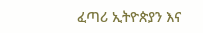ፈጣሪ ኢትዮጵያን እና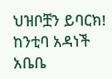ህዝቦቿን ይባርክ! ከንቲባ አዳነች አቤቤ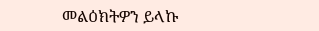መልዕክትዎን ይላኩ